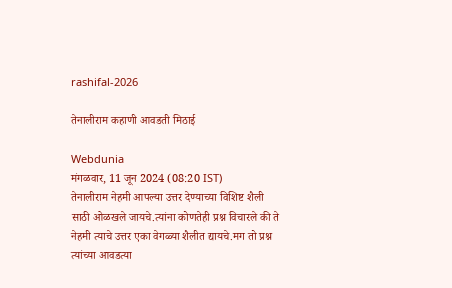rashifal-2026

तेनालीराम कहाणी आवडती मिठाई

Webdunia
मंगळवार, 11 जून 2024 (08:20 IST)
तेनालीराम नेहमी आपल्या उत्तर देण्याच्या विशिष्ट शैली साठी ओळखले जायचे.त्यांना कोणतेही प्रश्न विचारले की ते नेहमी त्याचे उत्तर एका वेगळ्या शैलीत द्यायचे.मग तो प्रश्न त्यांच्या आवडत्या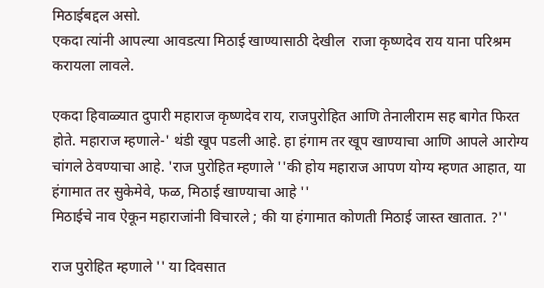मिठाईबद्दल असो.
एकदा त्यांनी आपल्या आवडत्या मिठाई खाण्यासाठी देखील  राजा कृष्णदेव राय याना परिश्रम करायला लावले.

एकदा हिवाळ्यात दुपारी महाराज कृष्णदेव राय, राजपुरोहित आणि तेनालीराम सह बागेत फिरत होते. महाराज म्हणाले-' थंडी खूप पडली आहे. हा हंगाम तर खूप खाण्याचा आणि आपले आरोग्य चांगले ठेवण्याचा आहे. 'राज पुरोहित म्हणाले ''की होय महाराज आपण योग्य म्हणत आहात, या हंगामात तर सुकेमेवे, फळ, मिठाई खाण्याचा आहे ''
मिठाईचे नाव ऐकून महाराजांनी विचारले ; की या हंगामात कोणती मिठाई जास्त खातात. ?''

राज पुरोहित म्हणाले '' या दिवसात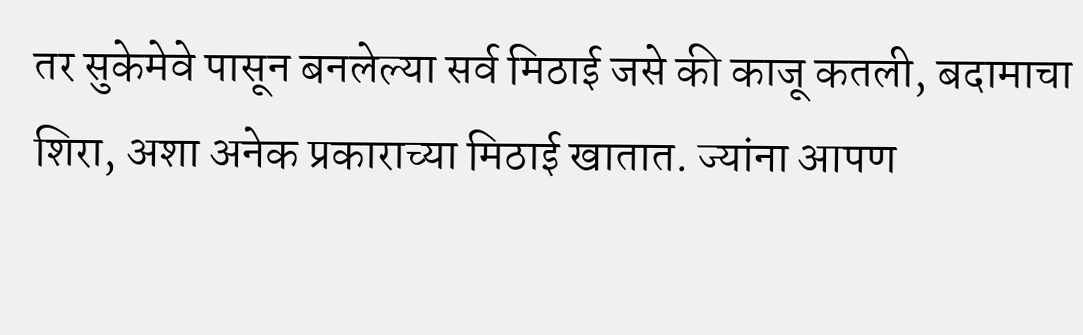तर सुकेमेवे पासून बनलेल्या सर्व मिठाई जसे की काजू कतली, बदामाचा शिरा, अशा अनेक प्रकाराच्या मिठाई खातात. ज्यांना आपण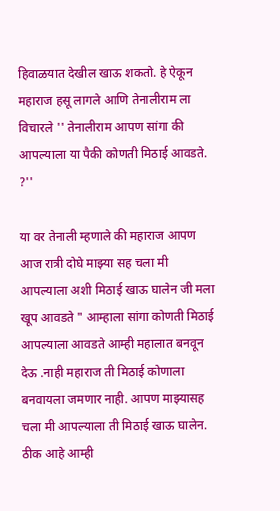हिवाळयात देखील खाऊ शकतो. हे ऐकून महाराज हसू लागले आणि तेनालीराम ला विचारले '' तेनालीराम आपण सांगा की आपल्याला या पैकी कोणती मिठाई आवडते. ?''

या वर तेनाली म्हणाले की महाराज आपण आज रात्री दोघे माझ्या सह चला मी आपल्याला अशी मिठाई खाऊ घालेन जी मला खूप आवडते " आम्हाला सांगा कोणती मिठाई आपल्याला आवडते आम्ही महालात बनवून देऊ .नाही महाराज ती मिठाई कोणाला बनवायला जमणार नाही. आपण माझ्यासह चला मी आपल्याला ती मिठाई खाऊ घालेन. ठीक आहे आम्ही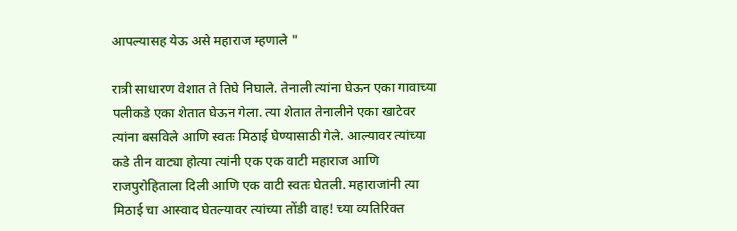आपल्यासह येऊ असे महाराज म्हणाले "

रात्री साधारण वेशात ते तिघे निघाले. तेनाली त्यांना घेऊन एका गावाच्या पलीकडे एका शेतात घेऊन गेला. त्या शेतात तेनालीने एका खाटेवर त्यांना बसविले आणि स्वतः मिठाई घेण्यासाठी गेले. आल्यावर त्यांच्या कडे तीन वाट्या होत्या त्यांनी एक एक वाटी महाराज आणि राजपुरोहिताला दिली आणि एक वाटी स्वतः घेतली. महाराजांनी त्या मिठाई चा आस्वाद घेतल्यावर त्यांच्या तोंडी वाह! च्या व्यतिरिक्त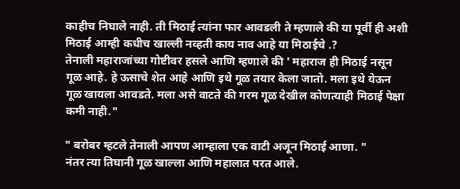काहीच निघाले नाही. ती मिठाई त्यांना फार आवडली ते म्हणाले की या पूर्वी ही अशी मिठाई आम्ही कधीच खाल्ली नव्हती काय नाव आहे या मिठाईचे .?
तेनाली महाराजांच्या गोष्टीवर हसले आणि म्हणाले की ' महाराज ही मिठाई नसून गूळ आहे. हे ऊसाचे शेत आहे आणि इथे गूळ तयार केला जातो. मला इथे येऊन गूळ खायला आवडते. मला असे वाटते की गरम गूळ देखील कोणत्याही मिठाई पेक्षा कमी नाही."

" बरोबर म्हटले तेनाली आपण आम्हाला एक वाटी अजून मिठाई आणा. "
नंतर त्या तिघानी गूळ खाल्ला आणि महालात परत आले.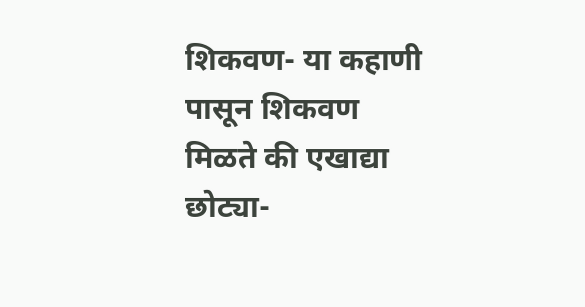शिकवण- या कहाणी पासून शिकवण मिळते की एखाद्या छोट्या-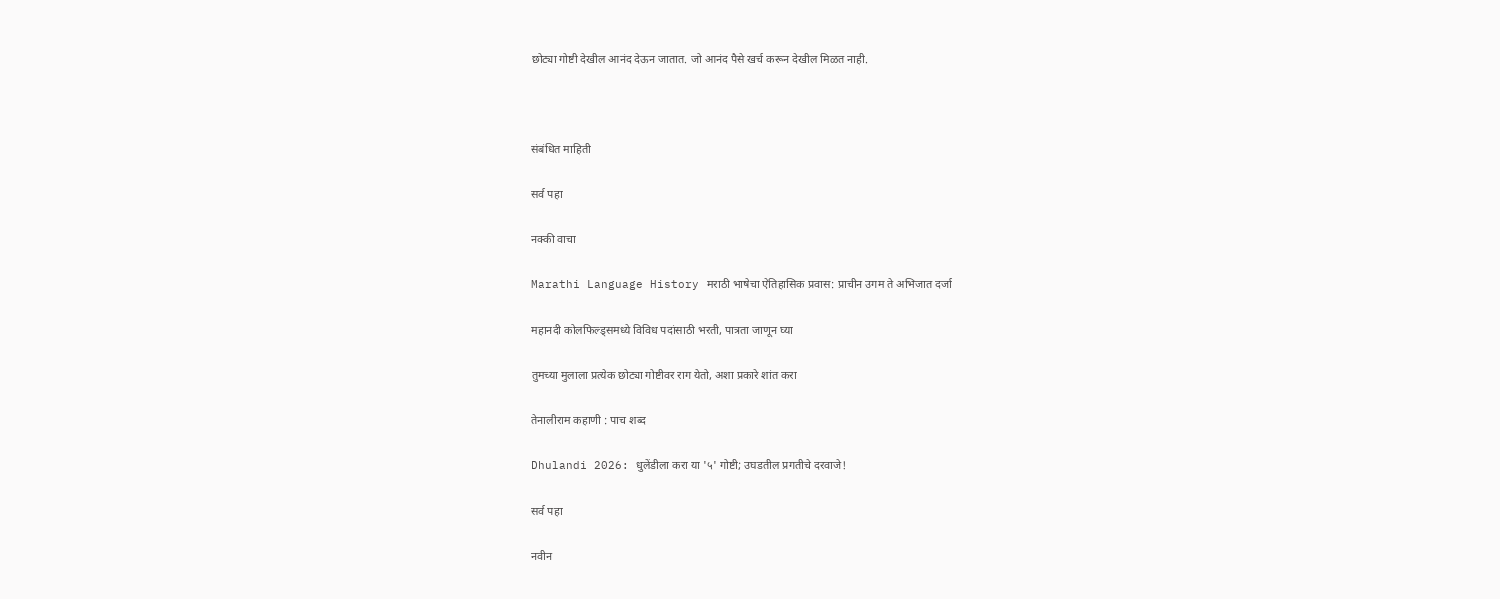छोट्या गोष्टी देखील आनंद देऊन जातात. जो आनंद पैसे खर्च करून देखील मिळत नाही.



संबंधित माहिती

सर्व पहा

नक्की वाचा

Marathi Language History मराठी भाषेचा ऐतिहासिक प्रवास: प्राचीन उगम ते अभिजात दर्जा

महानदी कोलफिल्ड्समध्ये विविध पदांसाठी भरती, पात्रता जाणून घ्या

तुमच्या मुलाला प्रत्येक छोट्या गोष्टीवर राग येतो, अशा प्रकारे शांत करा

तेनालीराम कहाणी : पाच शब्द

Dhulandi 2026: धुलेंडीला करा या '५' गोष्टी; उघडतील प्रगतीचे दरवाजे!

सर्व पहा

नवीन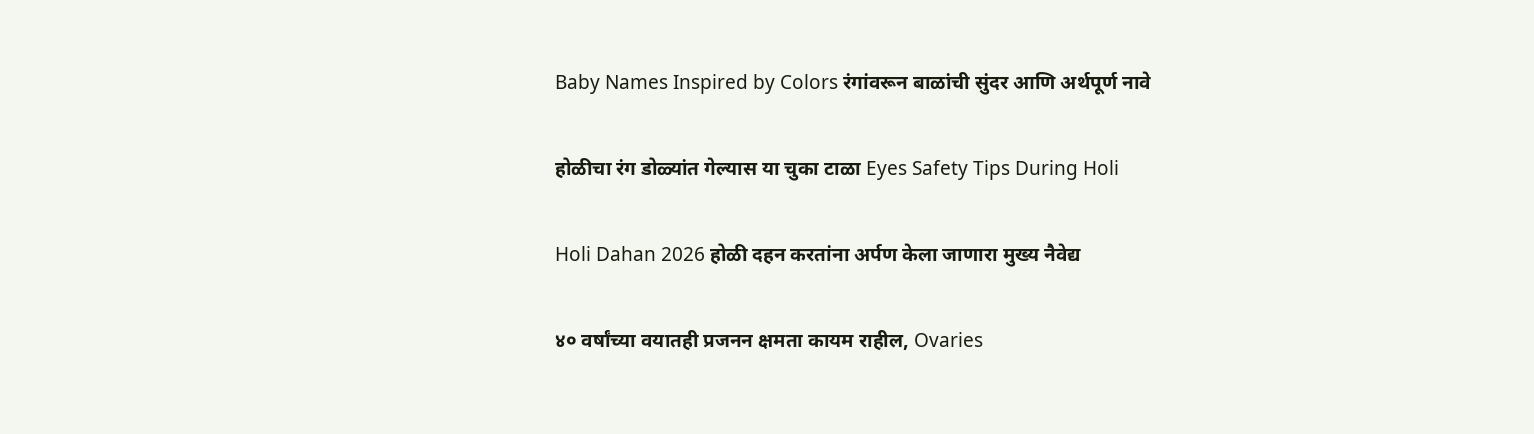Baby Names Inspired by Colors रंगांवरून बाळांची सुंदर आणि अर्थपूर्ण नावे

होळीचा रंग डोळ्यांत गेल्यास या चुका टाळा Eyes Safety Tips During Holi

Holi Dahan 2026 होळी दहन करतांना अर्पण केला जाणारा मुख्य नैवेद्य

४० वर्षांच्या वयातही प्रजनन क्षमता कायम राहील, Ovaries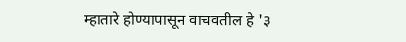म्हातारे होण्यापासून वाचवतील हे '३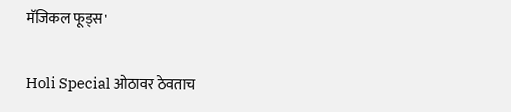मॅजिकल फूड्स'

Holi Special ओठावर ठेवताच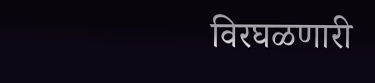विरघळणारी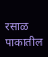रसाळ पाकातील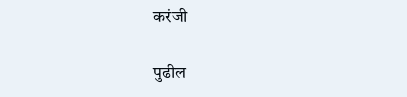करंजी

पुढील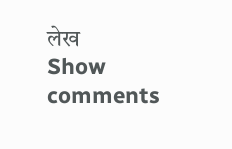लेख
Show comments